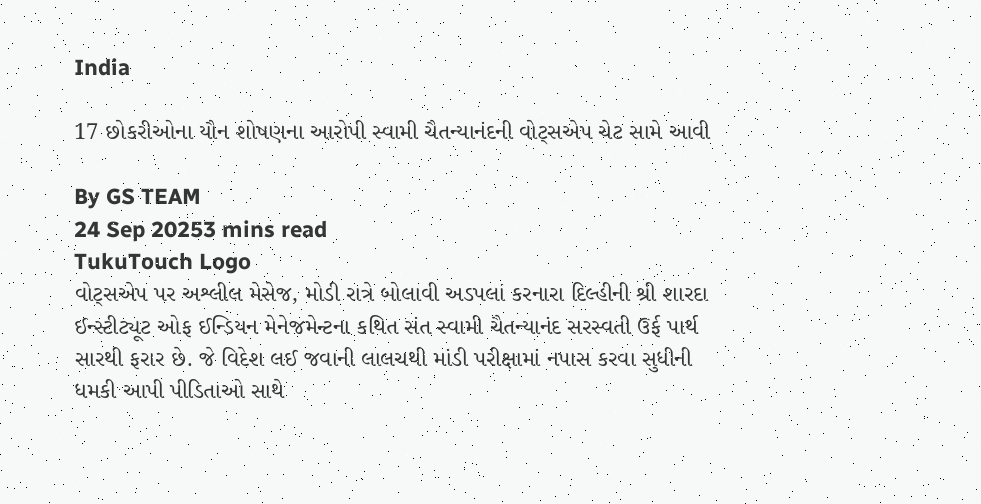India

17 છોકરીઓના યૌન શોષણના આરોપી સ્વામી ચૈતન્યાનંદની વોટ્સએપ ચેટ સામે આવી

By GS TEAM
24 Sep 20253 mins read
TukuTouch Logo
વોટ્સએપ પર અશ્લીલ મેસેજ, મોડી રાત્રે બોલાવી અડપલાં કરનારા દિલ્હીની શ્રી શારદા ઈન્સ્ટીટ્યૂટ ઓફ ઈન્ડિયન મેનેજમેન્ટના કથિત સંત સ્વામી ચૈતન્યાનંદ સરસ્વતી ઉર્ફ પાર્થ સારથી ફરાર છે. જે વિદેશ લઈ જવાની લાલચથી માંડી પરીક્ષામાં નપાસ કરવા સુધીની ધમકી આપી પીડિતાઓ સાથે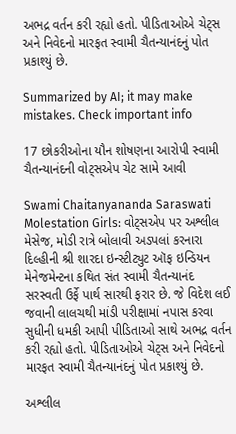અભદ્ર વર્તન કરી રહ્યો હતો. પીડિતાઓએ ચેટ્સ અને નિવેદનો મારફત સ્વામી ચૈતન્યાનંદનું પોત પ્રકાશ્યું છે.

Summarized by AI; it may make mistakes. Check important info

17 છોકરીઓના યૌન શોષણના આરોપી સ્વામી ચૈતન્યાનંદની વોટ્સએપ ચેટ સામે આવી

Swami Chaitanyananda Saraswati Molestation Girls: વોટ્સએપ પર અશ્લીલ મેસેજ, મોડી રાત્રે બોલાવી અડપલાં કરનારા દિલ્હીની શ્રી શારદા ઇન્સ્ટીટ્યુટ ઑફ ઇન્ડિયન મેનેજમેન્ટના કથિત સંત સ્વામી ચૈતન્યાનંદ સરસ્વતી ઉર્ફે પાર્થ સારથી ફરાર છે. જે વિદેશ લઈ જવાની લાલચથી માંડી પરીક્ષામાં નપાસ કરવા સુધીની ધમકી આપી પીડિતાઓ સાથે અભદ્ર વર્તન કરી રહ્યો હતો. પીડિતાઓએ ચેટ્સ અને નિવેદનો મારફત સ્વામી ચૈતન્યાનંદનું પોત પ્રકાશ્યું છે.

અશ્લીલ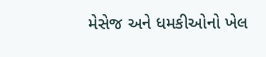મેસેજ અને ધમકીઓનો ખેલ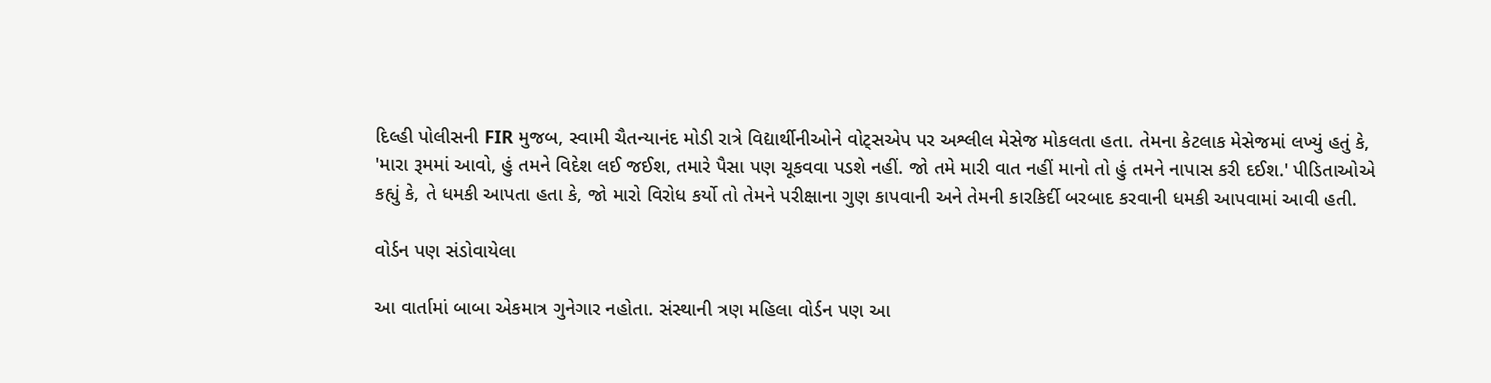દિલ્હી પોલીસની FIR મુજબ, સ્વામી ચૈતન્યાનંદ મોડી રાત્રે વિદ્યાર્થીનીઓને વોટ્સએપ પર અશ્લીલ મેસેજ મોકલતા હતા. તેમના કેટલાક મેસેજમાં લખ્યું હતું કે, 'મારા રૂમમાં આવો, હું તમને વિદેશ લઈ જઈશ, તમારે પૈસા પણ ચૂકવવા પડશે નહીં. જો તમે મારી વાત નહીં માનો તો હું તમને નાપાસ કરી દઈશ.' પીડિતાઓએ કહ્યું કે, તે ધમકી આપતા હતા કે, જો મારો વિરોધ કર્યો તો તેમને પરીક્ષાના ગુણ કાપવાની અને તેમની કારકિર્દી બરબાદ કરવાની ધમકી આપવામાં આવી હતી.

વોર્ડન પણ સંડોવાયેલા

આ વાર્તામાં બાબા એકમાત્ર ગુનેગાર નહોતા. સંસ્થાની ત્રણ મહિલા વોર્ડન પણ આ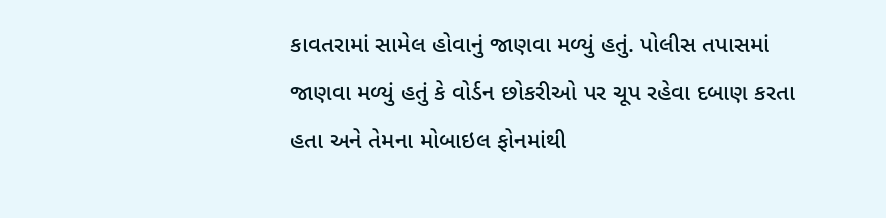કાવતરામાં સામેલ હોવાનું જાણવા મળ્યું હતું. પોલીસ તપાસમાં જાણવા મળ્યું હતું કે વોર્ડન છોકરીઓ પર ચૂપ રહેવા દબાણ કરતા હતા અને તેમના મોબાઇલ ફોનમાંથી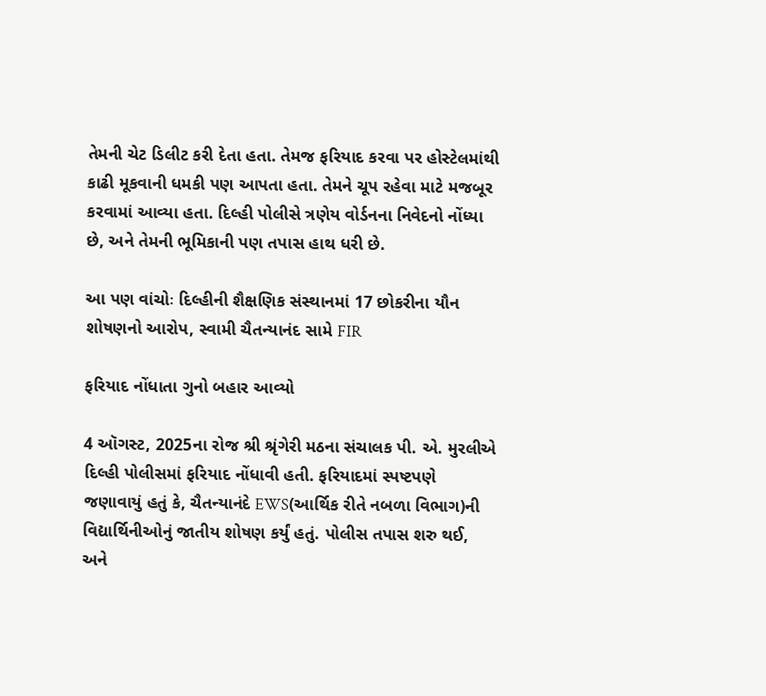તેમની ચેટ ડિલીટ કરી દેતા હતા. તેમજ ફરિયાદ કરવા પર હોસ્ટેલમાંથી કાઢી મૂકવાની ધમકી પણ આપતા હતા. તેમને ચૂપ રહેવા માટે મજબૂર કરવામાં આવ્યા હતા. દિલ્હી પોલીસે ત્રણેય વોર્ડનના નિવેદનો નોંધ્યા છે, અને તેમની ભૂમિકાની પણ તપાસ હાથ ધરી છે.

આ પણ વાંચોઃ દિલ્હીની શૈક્ષણિક સંસ્થાનમાં 17 છોકરીના યૌન શોષણનો આરોપ, સ્વામી ચૈતન્યાનંદ સામે FIR

ફરિયાદ નોંધાતા ગુનો બહાર આવ્યો

4 ઑગસ્ટ, 2025ના રોજ શ્રી શ્રૃંગેરી મઠના સંચાલક પી. એ. મુરલીએ દિલ્હી પોલીસમાં ફરિયાદ નોંધાવી હતી. ફરિયાદમાં સ્પષ્ટપણે જણાવાયું હતું કે, ચૈતન્યાનંદે EWS(આર્થિક રીતે નબળા વિભાગ)ની વિદ્યાર્થિનીઓનું જાતીય શોષણ કર્યું હતું. પોલીસ તપાસ શરુ થઈ, અને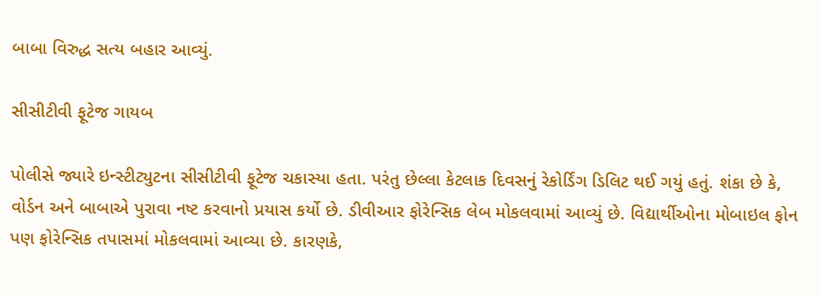બાબા વિરુદ્ધ સત્ય બહાર આવ્યું.

સીસીટીવી ફૂટેજ ગાયબ

પોલીસે જ્યારે ઇન્સ્ટીટ્યુટના સીસીટીવી ફૂટેજ ચકાસ્યા હતા. પરંતુ છેલ્લા કેટલાક દિવસનું રેકોર્ડિંગ ડિલિટ થઈ ગયું હતું. શંકા છે કે, વોર્ડન અને બાબાએ પુરાવા નષ્ટ કરવાનો પ્રયાસ કર્યો છે. ડીવીઆર ફોરેન્સિક લેબ મોકલવામાં આવ્યું છે. વિદ્યાર્થીઓના મોબાઇલ ફોન પણ ફોરેન્સિક તપાસમાં મોકલવામાં આવ્યા છે. કારણકે,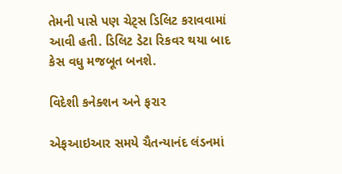તેમની પાસે પણ ચેટ્સ ડિલિટ કરાવવામાં આવી હતી. ડિલિટ ડેટા રિકવર થયા બાદ કેસ વધુ મજબૂત બનશે.

વિદેશી કનેક્શન અને ફરાર

એફઆઇઆર સમયે ચૈતન્યાનંદ લંડનમાં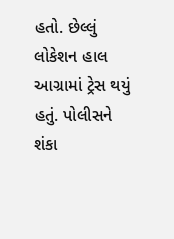હતો. છેલ્લું લોકેશન હાલ આગ્રામાં ટ્રેસ થયું હતું. પોલીસને શંકા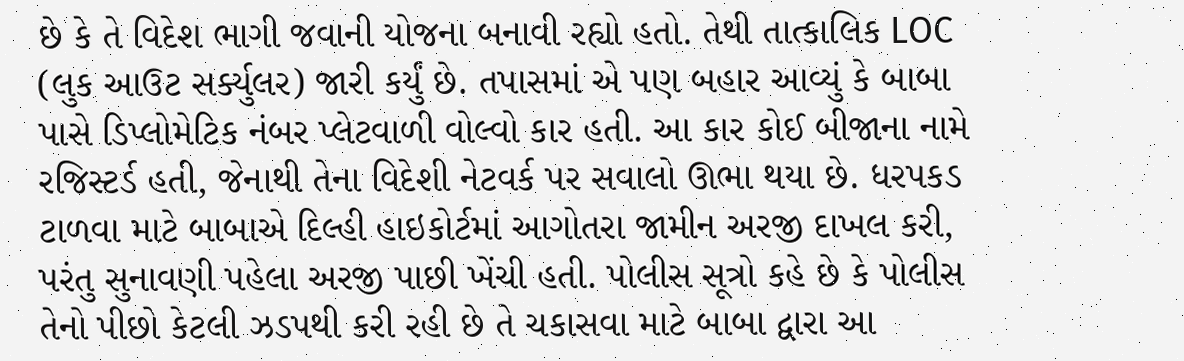છે કે તે વિદેશ ભાગી જવાની યોજના બનાવી રહ્યો હતો. તેથી તાત્કાલિક LOC (લુક આઉટ સર્ક્યુલર) જારી કર્યું છે. તપાસમાં એ પણ બહાર આવ્યું કે બાબા પાસે ડિપ્લોમેટિક નંબર પ્લેટવાળી વોલ્વો કાર હતી. આ કાર કોઈ બીજાના નામે રજિસ્ટર્ડ હતી, જેનાથી તેના વિદેશી નેટવર્ક પર સવાલો ઊભા થયા છે. ધરપકડ ટાળવા માટે બાબાએ દિલ્હી હાઇકોર્ટમાં આગોતરા જામીન અરજી દાખલ કરી, પરંતુ સુનાવણી પહેલા અરજી પાછી ખેંચી હતી. પોલીસ સૂત્રો કહે છે કે પોલીસ તેનો પીછો કેટલી ઝડપથી કરી રહી છે તે ચકાસવા માટે બાબા દ્વારા આ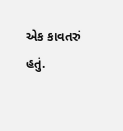એક કાવતરું હતું.